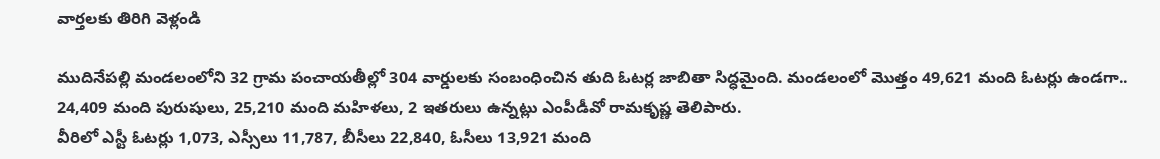వార్తలకు తిరిగి వెళ్లండి

ముదినేపల్లి మండలంలోని 32 గ్రామ పంచాయతీల్లో 304 వార్డులకు సంబంధించిన తుది ఓటర్ల జాబితా సిద్ధమైంది. మండలంలో మొత్తం 49,621 మంది ఓటర్లు ఉండగా.. 24,409 మంది పురుషులు, 25,210 మంది మహిళలు, 2 ఇతరులు ఉన్నట్లు ఎంపీడీవో రామకృష్ణ తెలిపారు.
వీరిలో ఎస్టీ ఓటర్లు 1,073, ఎస్సీలు 11,787, బీసీలు 22,840, ఓసీలు 13,921 మంది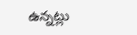ఉన్నట్లు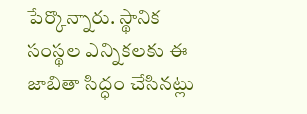పేర్కొన్నారు. స్థానిక సంస్థల ఎన్నికలకు ఈ జాబితా సిద్ధం చేసినట్లు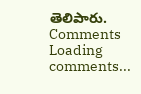తెలిపారు.
Comments
Loading comments...